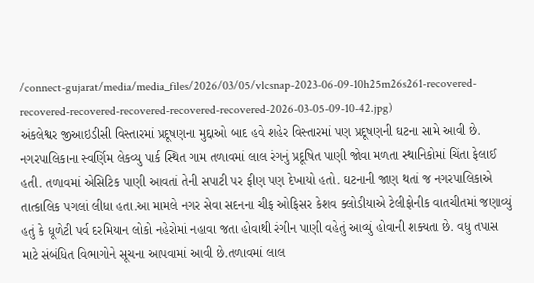/connect-gujarat/media/media_files/2026/03/05/vlcsnap-2023-06-09-10h25m26s261-recovered-recovered-recovered-recovered-recovered-recovered-2026-03-05-09-10-42.jpg)
અંકલેશ્વર જીઆઇડીસી વિસ્તારમાં પ્રદૂષણના મુદ્દાઓ બાદ હવે શહેર વિસ્તારમાં પણ પ્રદૂષણની ઘટના સામે આવી છે. નગરપાલિકાના સ્વર્ણિમ લેકવ્યુ પાર્ક સ્થિત ગામ તળાવમાં લાલ રંગનું પ્રદૂષિત પાણી જોવા મળતા સ્થાનિકોમાં ચિંતા ફેલાઈ હતી. તળાવમાં એસિટિક પાણી આવતાં તેની સપાટી પર ફીણ પણ દેખાયો હતો. ઘટનાની જાણ થતાં જ નગરપાલિકાએ તાત્કાલિક પગલાં લીધા હતા.આ મામલે નગર સેવા સદનના ચીફ ઓફિસર કેશવ ક્લોડીયાએ ટેલીફોનીક વાતચીતમાં જણાવ્યું હતું કે ધૂળેટી પર્વ દરમિયાન લોકો નહેરોમાં નહાવા જતા હોવાથી રંગીન પાણી વહેતું આવ્યું હોવાની શક્યતા છે. વધુ તપાસ માટે સંબંધિત વિભાગોને સૂચના આપવામાં આવી છે.તળાવમાં લાલ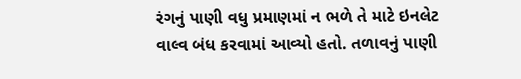રંગનું પાણી વધુ પ્રમાણમાં ન ભળે તે માટે ઇનલેટ વાલ્વ બંધ કરવામાં આવ્યો હતો. તળાવનું પાણી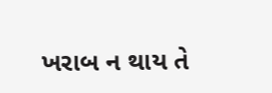ખરાબ ન થાય તે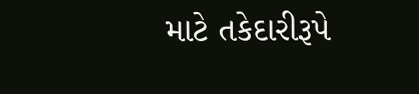માટે તકેદારીરૂપે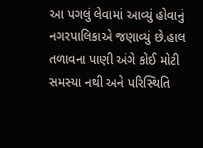આ પગલું લેવામાં આવ્યું હોવાનું નગરપાલિકાએ જણાવ્યું છે.હાલ તળાવના પાણી અંગે કોઈ મોટી સમસ્યા નથી અને પરિસ્થિતિ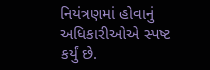નિયંત્રણમાં હોવાનું અધિકારીઓએ સ્પષ્ટ કર્યું છે.